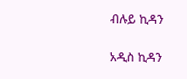ብሉይ ኪዳን

አዲስ ኪዳን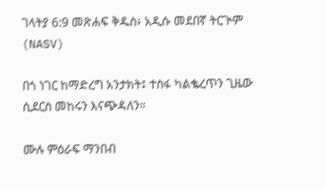ገላትያ 6:9 መጽሐፍ ቅዱስ፥ አዲሱ መደበኛ ትርጒም (NASV)

በጎ ነገር ከማድረግ አንታክት፤ ተስፋ ካልቈረጥን ጊዜው ሲደርስ መከሩን እናጭዳለን።

ሙሉ ምዕራፍ ማንበብ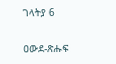ገላትያ 6

ዐውደ-ጽሑፍ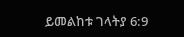ይመልከቱ ገላትያ 6:9